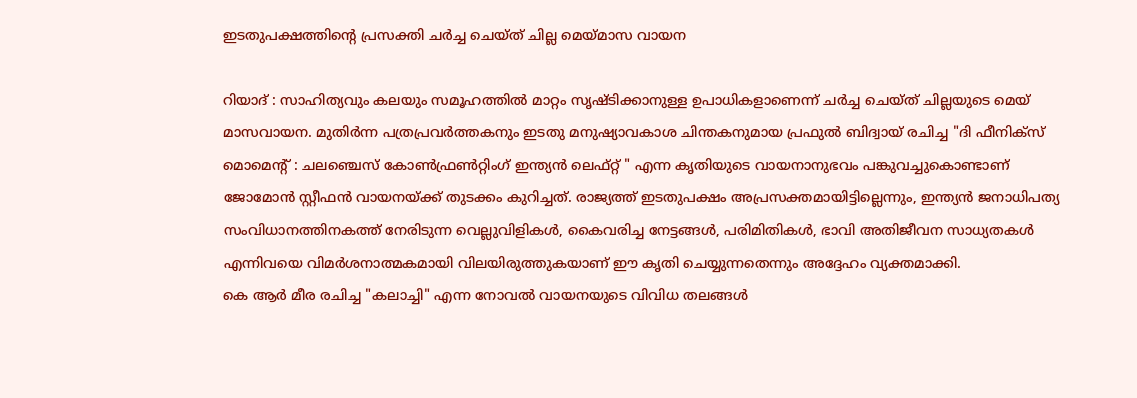ഇടതുപക്ഷത്തിന്റെ പ്രസക്തി ചർച്ച ചെയ്ത് ചില്ല മെയ്മാസ വായന

റിയാദ് : സാഹിത്യവും കലയും സമൂഹത്തിൽ മാറ്റം സൃഷ്ടിക്കാനുള്ള ഉപാധികളാണെന്ന് ചർച്ച ചെയ്ത് ചില്ലയുടെ മെയ് മാസവായന. മുതിർന്ന പത്രപ്രവർത്തകനും ഇടതു മനുഷ്യാവകാശ ചിന്തകനുമായ പ്രഫുൽ ബിദ്വായ് രചിച്ച "ദി ഫീനിക്സ് മൊമെന്റ് : ചലഞ്ചെസ് കോൺഫ്രൺറ്റിംഗ് ഇന്ത്യൻ ലെഫ്റ്റ് " എന്ന കൃതിയുടെ വായനാനുഭവം പങ്കുവച്ചുകൊണ്ടാണ് ജോമോൻ സ്റ്റീഫൻ വായനയ്ക്ക് തുടക്കം കുറിച്ചത്. രാജ്യത്ത് ഇടതുപക്ഷം അപ്രസക്തമായിട്ടില്ലെന്നും, ഇന്ത്യൻ ജനാധിപത്യ സംവിധാനത്തിനകത്ത് നേരിടുന്ന വെല്ലുവിളികൾ, കൈവരിച്ച നേട്ടങ്ങൾ, പരിമിതികൾ, ഭാവി അതിജീവന സാധ്യതകൾ എന്നിവയെ വിമർശനാത്മകമായി വിലയിരുത്തുകയാണ് ഈ കൃതി ചെയ്യുന്നതെന്നും അദ്ദേഹം വ്യക്തമാക്കി.
കെ ആർ മീര രചിച്ച "കലാച്ചി" എന്ന നോവൽ വായനയുടെ വിവിധ തലങ്ങൾ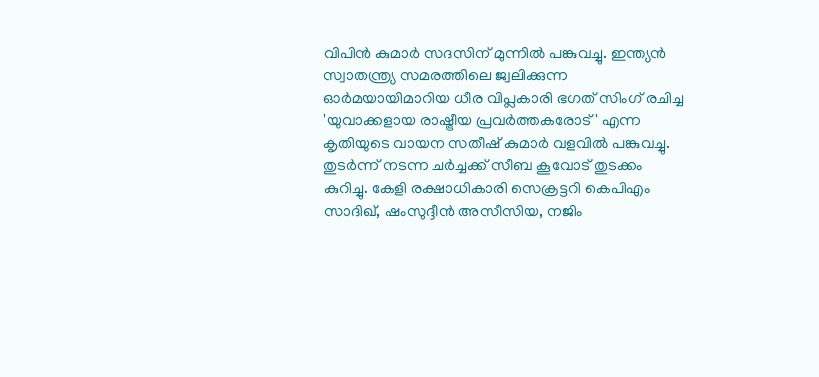വിപിൻ കുമാർ സദസിന് മുന്നിൽ പങ്കുവച്ചു. ഇന്ത്യൻ സ്വാതന്ത്ര്യ സമരത്തിലെ ജ്വലിക്കുന്ന ഓർമയായിമാറിയ ധീര വിപ്ലകാരി ഭഗത് സിംഗ് രചിച്ച 'യുവാക്കളായ രാഷ്ട്രീയ പ്രവർത്തകരോട്' എന്ന കൃതിയുടെ വായന സതീഷ് കുമാർ വളവിൽ പങ്കുവച്ചു.
തുടർന്ന് നടന്ന ചർച്ചക്ക് സീബ കൂവോട് തുടക്കം കുറിച്ചു. കേളി രക്ഷാധികാരി സെക്രട്ടറി കെപിഎം സാദിഖ്, ഷംസുദ്ദീൻ അസീസിയ, നജിം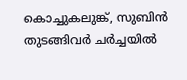കൊച്ചുകലുങ്ക്, സുബിൻ തുടങ്ങിവർ ചർച്ചയിൽ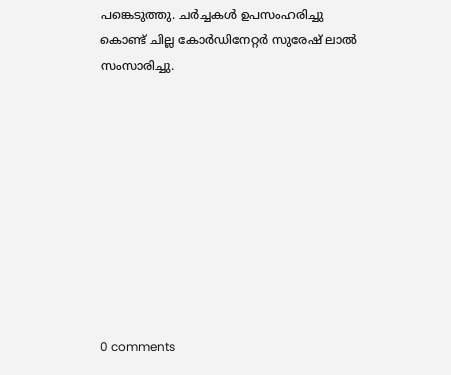പങ്കെടുത്തു. ചർച്ചകൾ ഉപസംഹരിച്ചു കൊണ്ട് ചില്ല കോർഡിനേറ്റർ സുരേഷ് ലാൽ സംസാരിച്ചു.










0 comments